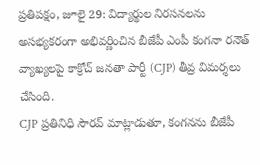ప్రతిపక్షం, జూలై 29: విద్యార్థుల నిరసనలను అసభ్యకరంగా అభివర్ణించిన బీజేపీ ఎంపీ కంగనా రనౌత్ వ్యాఖ్యలపై కాక్రోచ్ జనతా పార్టీ (CJP) తీవ్ర విమర్శలు చేసింది.
CJP ప్రతినిధి సౌరవ్ మాట్లాడుతూ, కంగనను బీజేపీ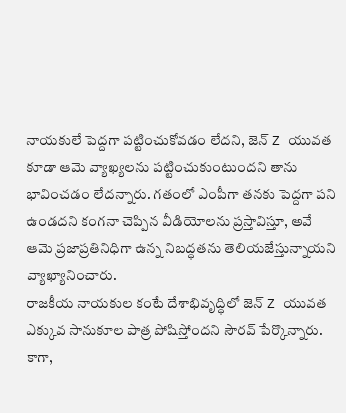నాయకులే పెద్దగా పట్టించుకోవడం లేదని, జెన్ Z యువత కూడా ఆమె వ్యాఖ్యలను పట్టించుకుంటుందని తాను భావించడం లేదన్నారు. గతంలో ఎంపీగా తనకు పెద్దగా పని ఉండదని కంగనా చెప్పిన వీడియోలను ప్రస్తావిస్తూ, అవే ఆమె ప్రజాప్రతినిధిగా ఉన్న నిబద్ధతను తెలియజేస్తున్నాయని వ్యాఖ్యానించారు.
రాజకీయ నాయకుల కంటే దేశాభివృద్ధిలో జెన్ Z యువత ఎక్కువ సానుకూల పాత్ర పోషిస్తోందని సౌరవ్ పేర్కొన్నారు. కాగా,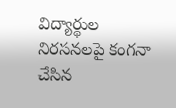విద్యార్థుల నిరసనలపై కంగనా చేసిన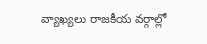వ్యాఖ్యలు రాజకీయ వర్గాల్లో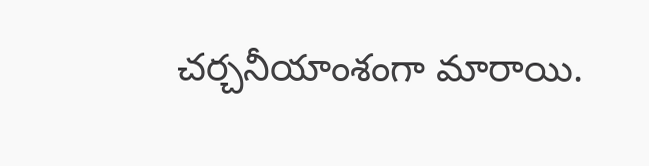చర్చనీయాంశంగా మారాయి.